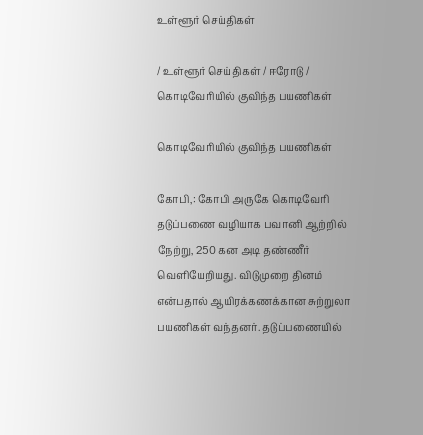உள்ளூர் செய்திகள்

/ உள்ளூர் செய்திகள் / ஈரோடு / கொடிவேரியில் குவிந்த பயணிகள்

கொடிவேரியில் குவிந்த பயணிகள்

கோபி,: கோபி அருகே கொடிவேரி தடுப்பணை வழியாக பவானி ஆற்றில் நேற்று, 250 கன அடி தண்ணீர் வெளியேறியது. விடுமுறை தினம் என்பதால் ஆயிரக்கணக்கான சுற்றுலா பயணிகள் வந்தனர். தடுப்பணையில்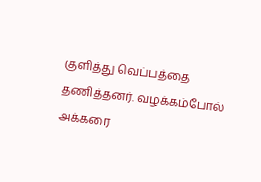குளித்து வெப்பத்தை தணித்தனர். வழக்கம்போல் அக்கரை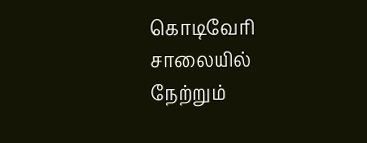கொடிவேரி சாலையில் நேற்றும்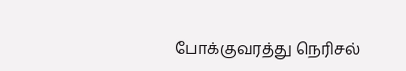போக்குவரத்து நெரிசல்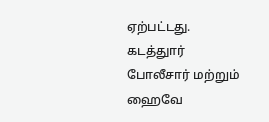ஏற்பட்டது. கடத்துார் போலீசார் மற்றும் ஹைவே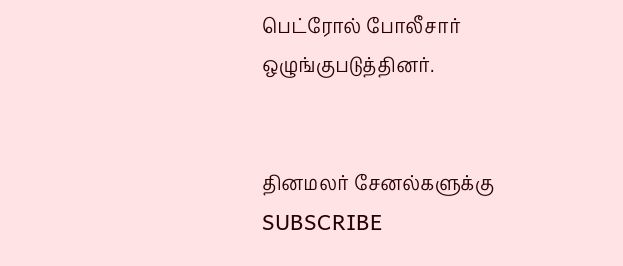பெட்ரோல் போலீசார் ஒழுங்குபடுத்தினர்.


தினமலர் சேனல்களுக்கு SUBSCRIBE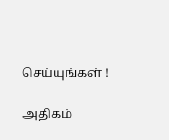செய்யுங்கள் !

அதிகம்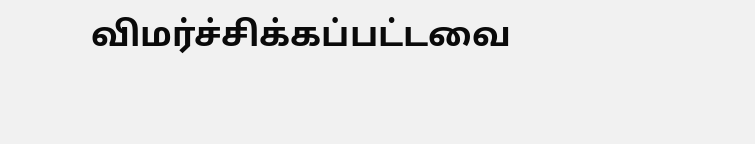விமர்ச்சிக்கப்பட்டவை